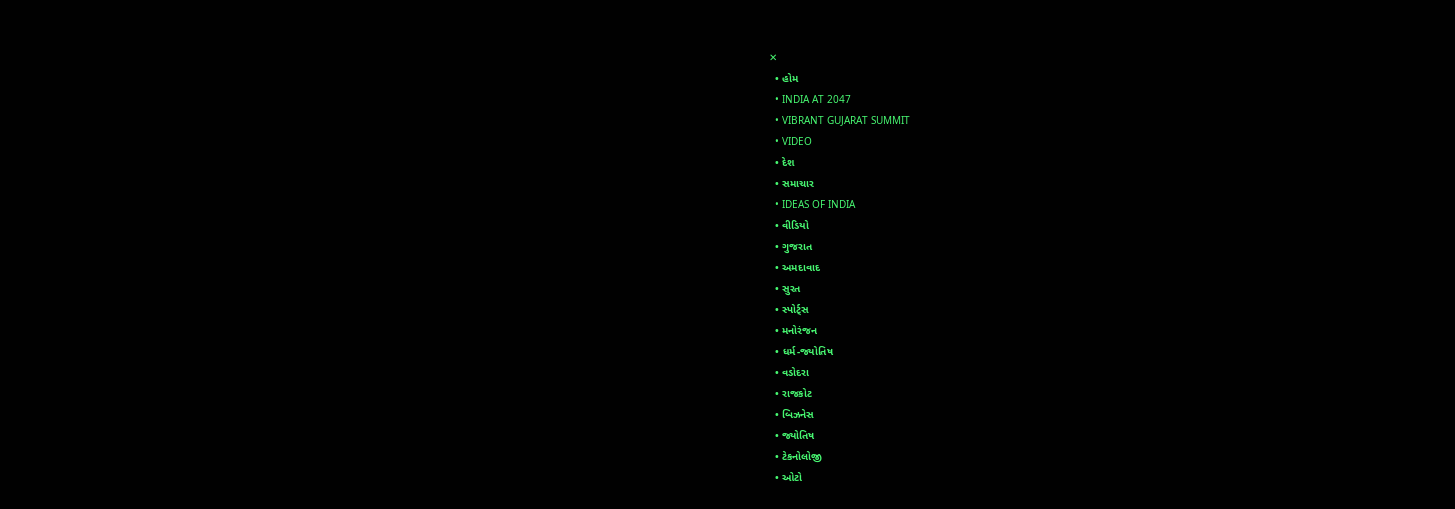✕
  • હોમ
  • INDIA AT 2047
  • VIBRANT GUJARAT SUMMIT
  • VIDEO
  • દેશ
  • સમાચાર
  • IDEAS OF INDIA
  • વીડિયો
  • ગુજરાત
  • અમદાવાદ
  • સુરત
  • સ્પોર્ટ્સ
  • મનોરંજન
  • ધર્મ-જ્યોતિષ
  • વડોદરા
  • રાજકોટ
  • બિઝનેસ
  • જ્યોતિષ
  • ટેકનોલોજી
  • ઓટો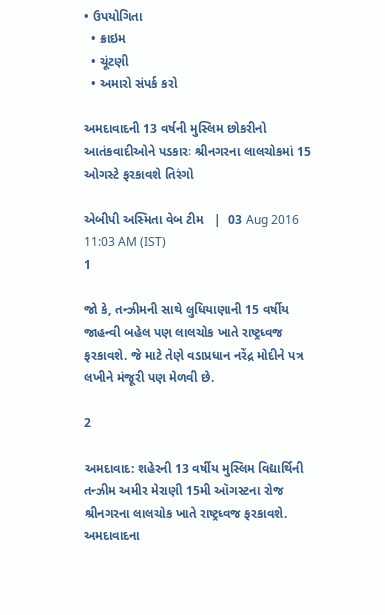• ઉપયોગિતા
  • ક્રાઇમ
  • ચૂંટણી
  • અમારો સંપર્ક કરો

અમદાવાદની 13 વર્ષની મુસ્લિમ છોકરીનો આતંકવાદીઓને પડકારઃ શ્રીનગરના લાલચોકમાં 15 ઓગસ્ટે ફરકાવશે તિરંગો

એબીપી અસ્મિતા વેબ ટીમ   |  03 Aug 2016 11:03 AM (IST)
1

જો કે, તન્ઝીમની સાથે લુધિયાણાની 15 વર્ષીય જાહન્વી બહેલ પણ લાલચોક ખાતે રાષ્ટ્રધ્વજ ફરકાવશે. જે માટે તેણે વડાપ્રધાન નરેંદ્ર મોદીને પત્ર લખીને મંજૂરી પણ મેળવી છે.

2

અમદાવાદ: શહેરની 13 વર્ષીય મુસ્લિમ વિદ્યાર્થિની તન્ઝીમ અમીર મેરાણી 15મી ઑગસ્ટના રોજ શ્રીનગરના લાલચોક ખાતે રાષ્ટ્રધ્વજ ફરકાવશે. અમદાવાદના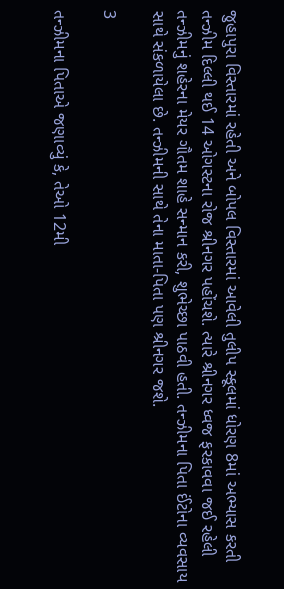જુહાપુરા વિસ્તારમાં રહેતી અને બોપલ વિસ્તારમાં આવેલી તુલીપ સ્કૂલમાં ધોરણ 8માં અભ્યાસ કરતી તન્ઝીમ દિલ્લી થઈ 14 ઓગસ્ટના રોજ શ્રીનગર પહોંચશે. ત્યારે શ્રીનગર ધ્વજ ફરકાવવા જઈ રહેલી તન્ઝીમનું શહેરના મેયર ગૌતમ શાહે સન્માન કરી, શુભેચ્છા પાઠવી હતી. તન્ઝીમના પિતા ઈંટોના વ્યવસાય સાથે સંકળાયેલા છે. તન્ઝીમની સાથે તેના માતા-પિતા પણ શ્રીનગર જશે.

3

તન્ઝીમના પિતાએ જણાવ્યું કે, તેઓ 12મી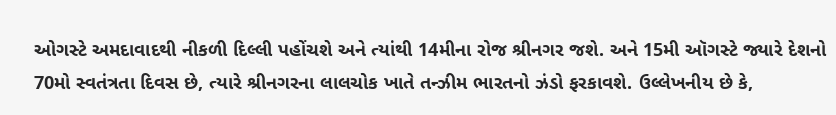ઓગસ્ટે અમદાવાદથી નીકળી દિલ્લી પહોંચશે અને ત્યાંથી 14મીના રોજ શ્રીનગર જશે. અને 15મી ઑગસ્ટે જ્યારે દેશનો 70મો સ્વતંત્રતા દિવસ છે, ત્યારે શ્રીનગરના લાલચોક ખાતે તન્ઝીમ ભારતનો ઝંડો ફરકાવશે. ઉલ્લેખનીય છે કે,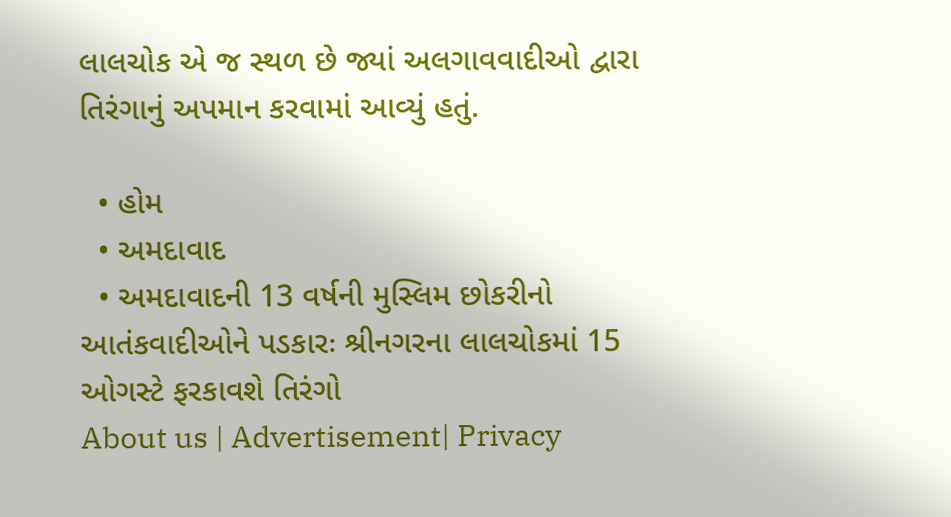લાલચોક એ જ સ્થળ છે જ્યાં અલગાવવાદીઓ દ્વારા તિરંગાનું અપમાન કરવામાં આવ્યું હતું.

  • હોમ
  • અમદાવાદ
  • અમદાવાદની 13 વર્ષની મુસ્લિમ છોકરીનો આતંકવાદીઓને પડકારઃ શ્રીનગરના લાલચોકમાં 15 ઓગસ્ટે ફરકાવશે તિરંગો
About us | Advertisement| Privacy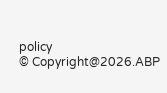policy
© Copyright@2026.ABP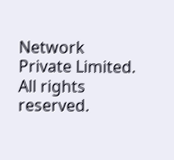Network Private Limited. All rights reserved.